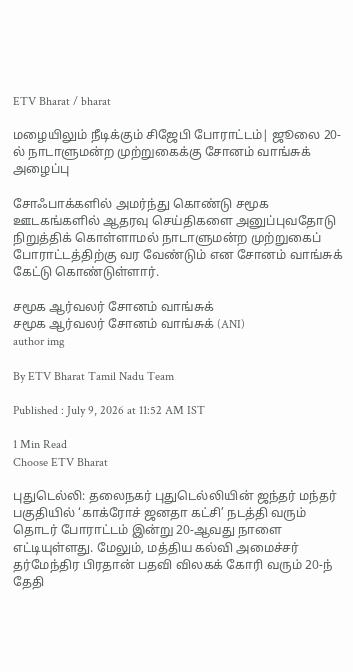ETV Bharat / bharat

மழையிலும் நீடிக்கும் சிஜேபி போராட்டம்| ஜூலை 20-ல் நாடாளுமன்ற முற்றுகைக்கு சோனம் வாங்சுக் அழைப்பு

சோஃபாக்களில் அமர்ந்து கொண்டு சமூக ஊடகங்களில் ஆதரவு செய்திகளை அனுப்புவதோடு நிறுத்திக் கொள்ளாமல் நாடாளுமன்ற முற்றுகைப் போராட்டத்திற்கு வர வேண்டும் என சோனம் வாங்சுக் கேட்டு கொண்டுள்ளார்.

சமூக ஆர்வலர் சோனம் வாங்சுக்
சமூக ஆர்வலர் சோனம் வாங்சுக் (ANI)
author img

By ETV Bharat Tamil Nadu Team

Published : July 9, 2026 at 11:52 AM IST

1 Min Read
Choose ETV Bharat

புதுடெல்லி: தலைநகர் புதுடெல்லியின் ஜந்தர் மந்தர் பகுதியில் ‘காக்ரோச் ஜனதா கட்சி’ நடத்தி வரும் தொடர் போராட்டம் இன்று 20-ஆவது நாளை எட்டியுள்ளது. மேலும், மத்திய கல்வி அமைச்சர் தர்மேந்திர பிரதான் பதவி விலகக் கோரி வரும் 20-ந் தேதி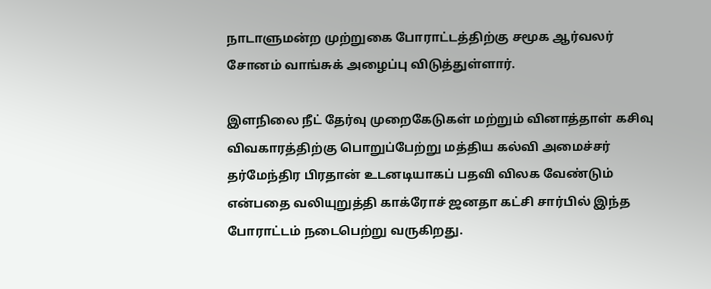நாடாளுமன்ற முற்றுகை போராட்டத்திற்கு சமூக ஆர்வலர் சோனம் வாங்சுக் அழைப்பு விடுத்துள்ளார்.

இளநிலை நீட் தேர்வு முறைகேடுகள் மற்றும் வினாத்தாள் கசிவு விவகாரத்திற்கு பொறுப்பேற்று மத்திய கல்வி அமைச்சர் தர்மேந்திர பிரதான் உடனடியாகப் பதவி விலக வேண்டும் என்பதை வலியுறுத்தி காக்ரோச் ஜனதா கட்சி சார்பில் இந்த போராட்டம் நடைபெற்று வருகிறது.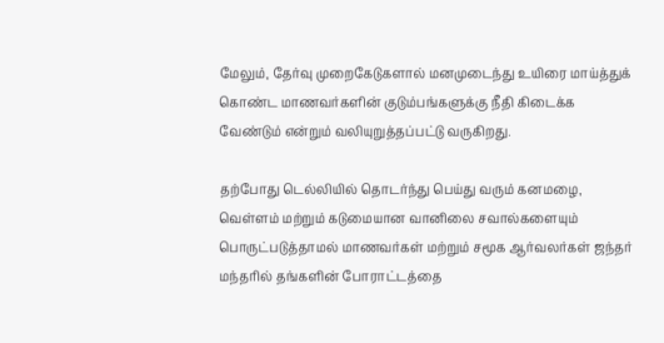மேலும், தேர்வு முறைகேடுகளால் மனமுடைந்து உயிரை மாய்த்துக் கொண்ட மாணவர்களின் குடும்பங்களுக்கு நீதி கிடைக்க வேண்டும் என்றும் வலியுறுத்தப்பட்டு வருகிறது.

தற்போது டெல்லியில் தொடர்ந்து பெய்து வரும் கனமழை, வெள்ளம் மற்றும் கடுமையான வானிலை சவால்களையும் பொருட்படுத்தாமல் மாணவர்கள் மற்றும் சமூக ஆர்வலர்கள் ஜந்தர் மந்தரில் தங்களின் போராட்டத்தை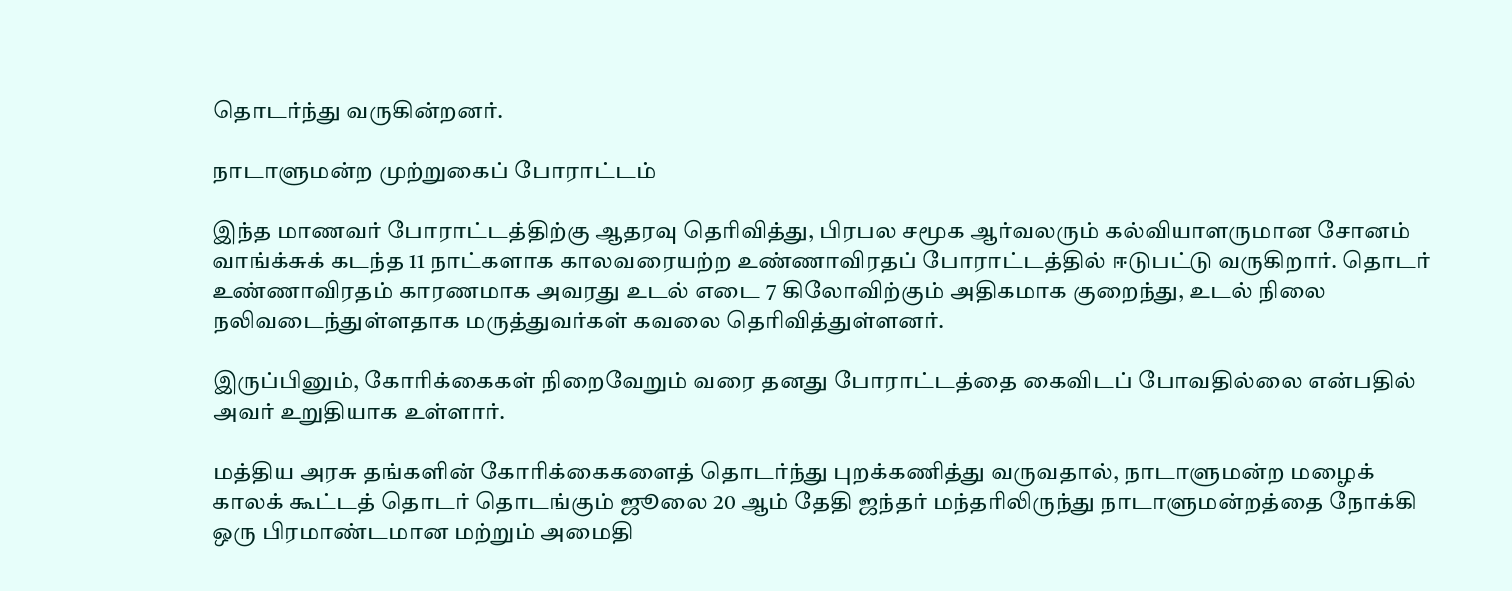தொடர்ந்து வருகின்றனர்.

நாடாளுமன்ற முற்றுகைப் போராட்டம்

இந்த மாணவர் போராட்டத்திற்கு ஆதரவு தெரிவித்து, பிரபல சமூக ஆர்வலரும் கல்வியாளருமான சோனம் வாங்க்சுக் கடந்த 11 நாட்களாக காலவரையற்ற உண்ணாவிரதப் போராட்டத்தில் ஈடுபட்டு வருகிறார். தொடர் உண்ணாவிரதம் காரணமாக அவரது உடல் எடை 7 கிலோவிற்கும் அதிகமாக குறைந்து, உடல் நிலை நலிவடைந்துள்ளதாக மருத்துவர்கள் கவலை தெரிவித்துள்ளனர்.

இருப்பினும், கோரிக்கைகள் நிறைவேறும் வரை தனது போராட்டத்தை கைவிடப் போவதில்லை என்பதில் அவர் உறுதியாக உள்ளார்.

மத்திய அரசு தங்களின் கோரிக்கைகளைத் தொடர்ந்து புறக்கணித்து வருவதால், நாடாளுமன்ற மழைக் காலக் கூட்டத் தொடர் தொடங்கும் ஜூலை 20 ஆம் தேதி ஜந்தர் மந்தரிலிருந்து நாடாளுமன்றத்தை நோக்கி ஒரு பிரமாண்டமான மற்றும் அமைதி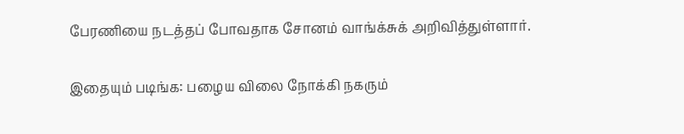பேரணியை நடத்தப் போவதாக சோனம் வாங்க்சுக் அறிவித்துள்ளார்.

இதையும் படிங்க: பழைய விலை நோக்கி நகரும்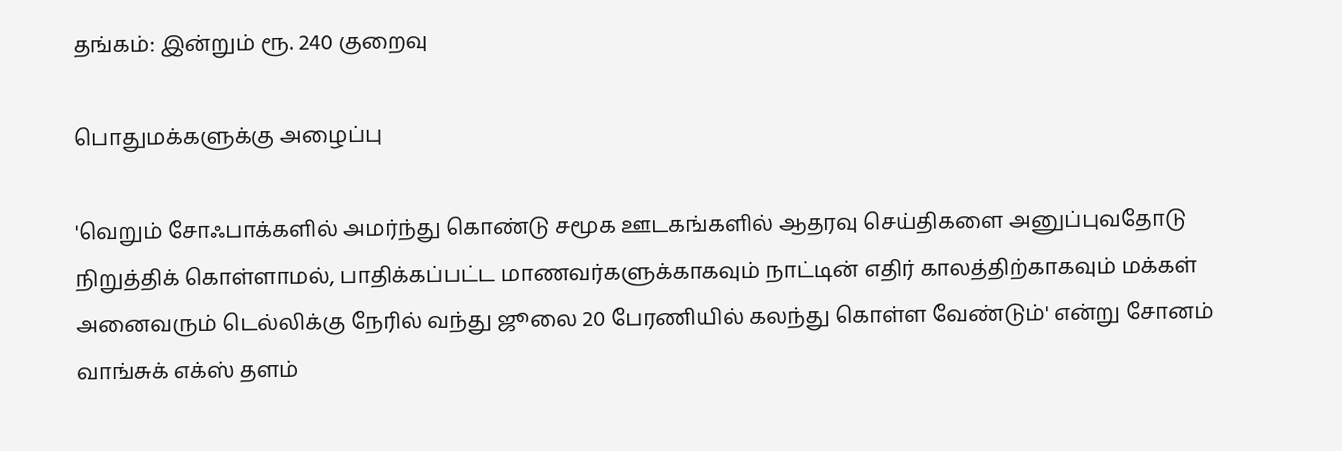தங்கம்: இன்றும் ரூ. 240 குறைவு

பொதுமக்களுக்கு அழைப்பு

'வெறும் சோஃபாக்களில் அமர்ந்து கொண்டு சமூக ஊடகங்களில் ஆதரவு செய்திகளை அனுப்புவதோடு நிறுத்திக் கொள்ளாமல், பாதிக்கப்பட்ட மாணவர்களுக்காகவும் நாட்டின் எதிர் காலத்திற்காகவும் மக்கள் அனைவரும் டெல்லிக்கு நேரில் வந்து ஜூலை 20 பேரணியில் கலந்து கொள்ள வேண்டும்' என்று சோனம் வாங்சுக் எக்ஸ் தளம்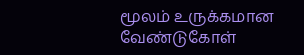மூலம் உருக்கமான வேண்டுகோள்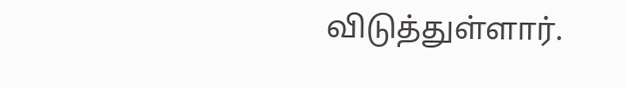விடுத்துள்ளார்.